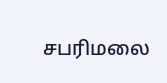சபரிமலை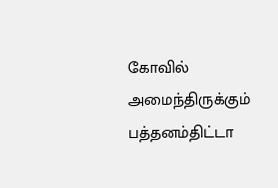கோவில் அமைந்திருக்கும் பத்தனம்திட்டா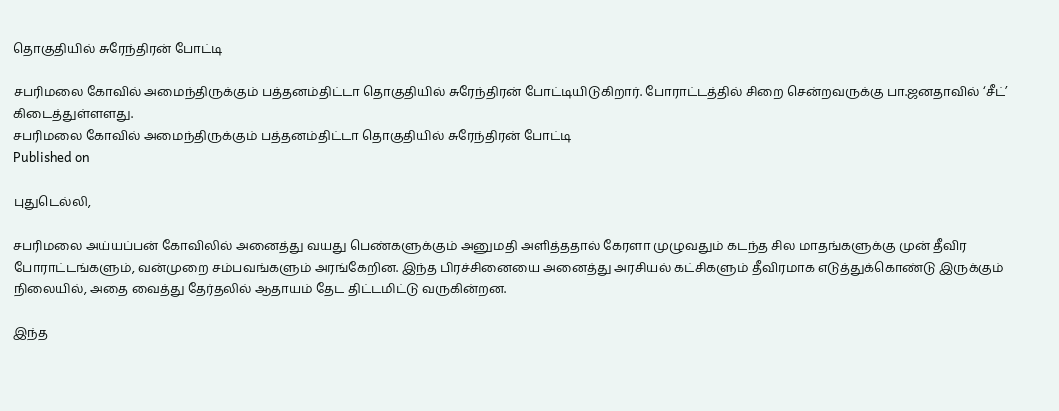தொகுதியில் சுரேந்திரன் போட்டி

சபரிமலை கோவில் அமைந்திருக்கும் பத்தனம்திட்டா தொகுதியில் சுரேந்திரன் போட்டியிடுகிறார். போராட்டத்தில் சிறை சென்றவருக்கு பா.ஜனதாவில் ‘சீட்’ கிடைத்துள்ளளது.
சபரிமலை கோவில் அமைந்திருக்கும் பத்தனம்திட்டா தொகுதியில் சுரேந்திரன் போட்டி
Published on

புதுடெல்லி,

சபரிமலை அய்யப்பன் கோவிலில் அனைத்து வயது பெண்களுக்கும் அனுமதி அளித்ததால் கேரளா முழுவதும் கடந்த சில மாதங்களுக்கு முன் தீவிர போராட்டங்களும், வன்முறை சம்பவங்களும் அரங்கேறின. இந்த பிரச்சினையை அனைத்து அரசியல் கட்சிகளும் தீவிரமாக எடுத்துக்கொண்டு இருக்கும் நிலையில், அதை வைத்து தேர்தலில் ஆதாயம் தேட திட்டமிட்டு வருகின்றன.

இந்த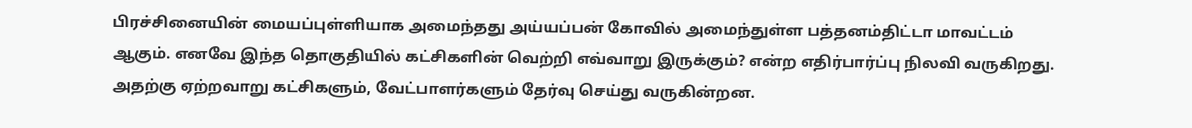பிரச்சினையின் மையப்புள்ளியாக அமைந்தது அய்யப்பன் கோவில் அமைந்துள்ள பத்தனம்திட்டா மாவட்டம் ஆகும். எனவே இந்த தொகுதியில் கட்சிகளின் வெற்றி எவ்வாறு இருக்கும்? என்ற எதிர்பார்ப்பு நிலவி வருகிறது. அதற்கு ஏற்றவாறு கட்சிகளும், வேட்பாளர்களும் தேர்வு செய்து வருகின்றன.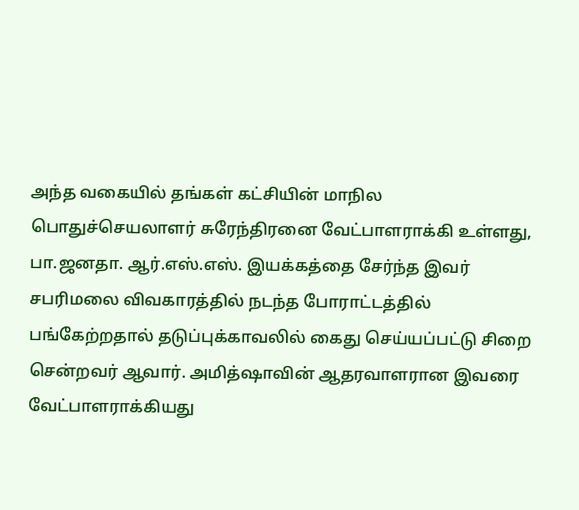அந்த வகையில் தங்கள் கட்சியின் மாநில பொதுச்செயலாளர் சுரேந்திரனை வேட்பாளராக்கி உள்ளது, பா.ஜனதா. ஆர்.எஸ்.எஸ். இயக்கத்தை சேர்ந்த இவர் சபரிமலை விவகாரத்தில் நடந்த போராட்டத்தில் பங்கேற்றதால் தடுப்புக்காவலில் கைது செய்யப்பட்டு சிறை சென்றவர் ஆவார். அமித்ஷாவின் ஆதரவாளரான இவரை வேட்பாளராக்கியது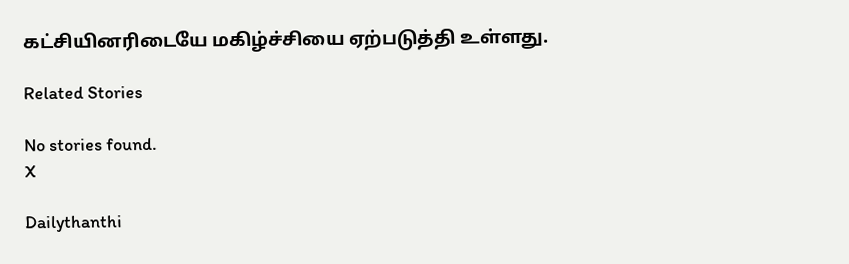கட்சியினரிடையே மகிழ்ச்சியை ஏற்படுத்தி உள்ளது.

Related Stories

No stories found.
X

Dailythanthi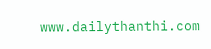www.dailythanthi.com